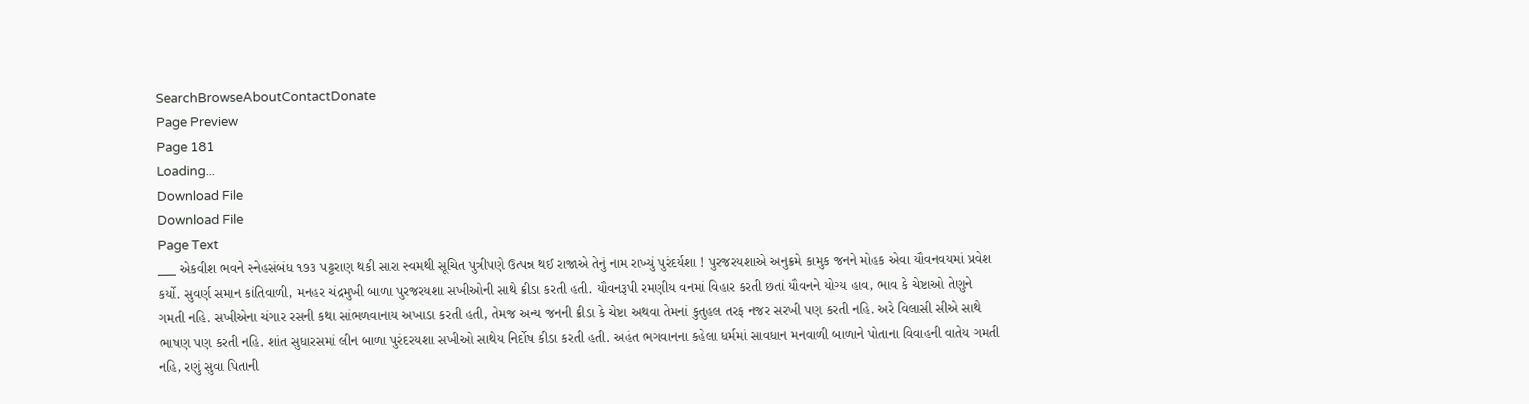SearchBrowseAboutContactDonate
Page Preview
Page 181
Loading...
Download File
Download File
Page Text
___ એકવીશ ભવને સ્નેહસંબંધ ૧૭૩ પટ્ટરાણ થકી સારા સ્વમથી સૂચિત પુત્રીપણે ઉત્પન્ન થઈ રાજાએ તેનું નામ રાખ્યું પુરંદર્યશા ! પુરજરયશાએ અનુક્રમે કામુક જનને મોહક એવા યૌવનવયમાં પ્રવેશ કર્યો. સુવર્ણ સમાન કાંતિવાળી, મનહર ચંદ્રમુખી બાળા પુરજરયશા સખીઓની સાથે ક્રીડા કરતી હતી. યૌવનરૂપી રમણીય વનમાં વિહાર કરતી છતાં યૌવનને યોગ્ય હાવ, ભાવ કે ચેષ્ટાઓ તેણુને ગમતી નહિ. સખીએના ચંગાર રસની કથા સાંભળવાનાય અખાડા કરતી હતી, તેમજ અન્ય જનની ક્રીડા કે ચેષ્ટા અથવા તેમનાં કુતુહલ તરફ નજર સરખી પણ કરતી નહિ. અરે વિલાસી સીએ સાથે ભાષણ પણ કરતી નહિ. શાંત સુધારસમાં લીન બાળા પુરંદરયશા સખીઓ સાથેય નિર્દોષ કીડા કરતી હતી. અહંત ભગવાનના કહેલા ધર્મમાં સાવધાન મનવાળી બાળાને પોતાના વિવાહની વાતેય ગમતી નહિ, રણું સુવા પિતાની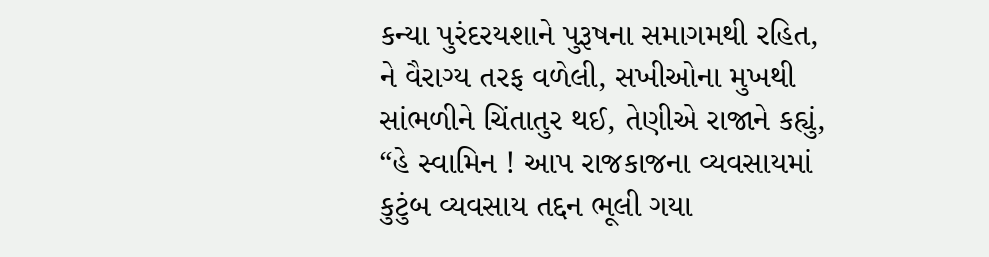કન્યા પુરંદરયશાને પુરૂષના સમાગમથી રહિત, ને વૈરાગ્ય તરફ વળેલી, સખીઓના મુખથી સાંભળીને ચિંતાતુર થઈ, તેણીએ રાજાને કહ્યું, “હે સ્વામિન ! આપ રાજકાજના વ્યવસાયમાં કુટુંબ વ્યવસાય તદ્દન ભૂલી ગયા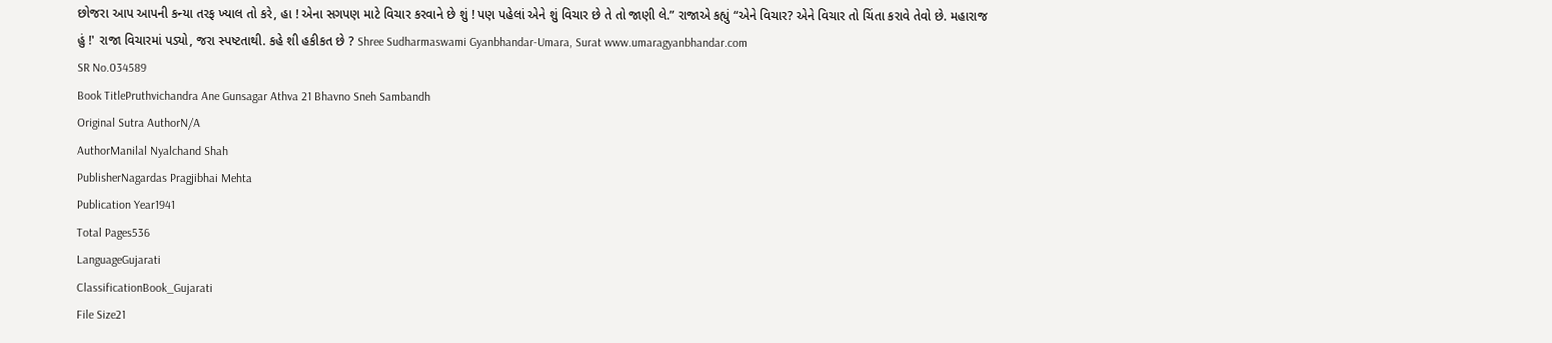છોજરા આપ આપની કન્યા તરફ ખ્યાલ તો કરે, હા ! એના સગપણ માટે વિચાર કરવાને છે શું ! પણ પહેલાં એને શું વિચાર છે તે તો જાણી લે.” રાજાએ કહ્યું “એને વિચાર? એને વિચાર તો ચિંતા કરાવે તેવો છે. મહારાજ હું !' રાજા વિચારમાં પડ્યો, જરા સ્પષ્ટતાથી. કહે શી હકીકત છે ? Shree Sudharmaswami Gyanbhandar-Umara, Surat www.umaragyanbhandar.com
SR No.034589
Book TitlePruthvichandra Ane Gunsagar Athva 21 Bhavno Sneh Sambandh
Original Sutra AuthorN/A
AuthorManilal Nyalchand Shah
PublisherNagardas Pragjibhai Mehta
Publication Year1941
Total Pages536
LanguageGujarati
ClassificationBook_Gujarati
File Size21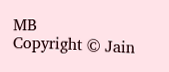MB
Copyright © Jain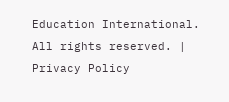Education International. All rights reserved. | Privacy Policy